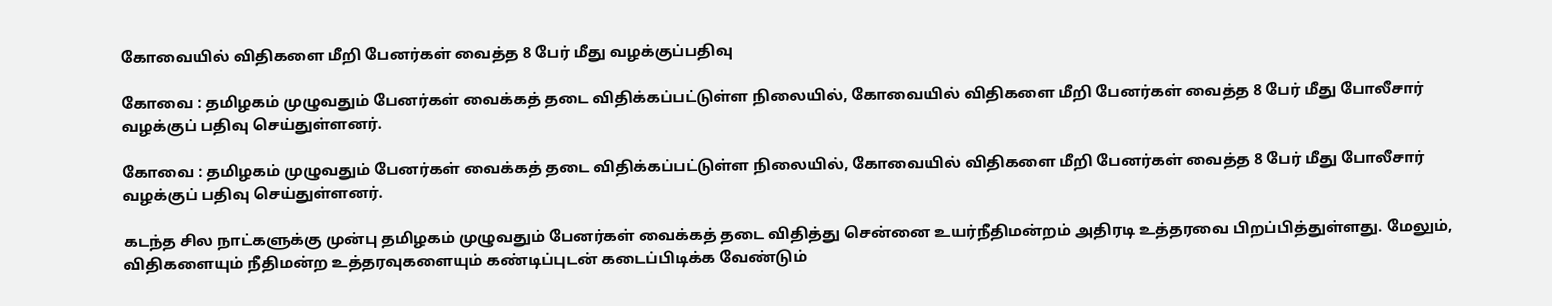கோவையில் விதிகளை மீறி பேனர்கள் வைத்த 8 பேர் மீது வழக்குப்பதிவு

கோவை : தமிழகம் முழுவதும் பேனர்கள் வைக்கத் தடை விதிக்கப்பட்டுள்ள நிலையில், கோவையில் விதிகளை மீறி பேனர்கள் வைத்த 8 பேர் மீது போலீசார் வழக்குப் பதிவு செய்துள்ளனர்.

கோவை : தமிழகம் முழுவதும் பேனர்கள் வைக்கத் தடை விதிக்கப்பட்டுள்ள நிலையில், கோவையில் விதிகளை மீறி பேனர்கள் வைத்த 8 பேர் மீது போலீசார் வழக்குப் பதிவு செய்துள்ளனர்.

கடந்த சில நாட்களுக்கு முன்பு தமிழகம் முழுவதும் பேனர்கள் வைக்கத் தடை விதித்து சென்னை உயர்நீதிமன்றம் அதிரடி உத்தரவை பிறப்பித்துள்ளது. மேலும், விதிகளையும் நீதிமன்ற உத்தரவுகளையும் கண்டிப்புடன் கடைப்பிடிக்க வேண்டும்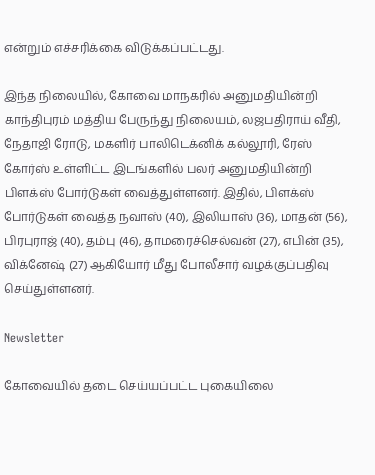என்றும் எச்சரிக்கை விடுக்கப்பட்டது.

இந்த நிலையில், கோவை மாநகரில் அனுமதியின்றி காந்திபுரம் மத்திய பேருந்து நிலையம், லஜபதிராய் வீதி, நேதாஜி ரோடு, மகளிர் பாலிடெக்னிக் கல்லூரி, ரேஸ் கோர்ஸ் உள்ளிட்ட இடங்களில் பலர் அனுமதியின்றி பிளக்ஸ் போர்டுகள் வைத்துள்ளனர். இதில், பிளக்ஸ் போர்டுகள் வைத்த நவாஸ் (40), இலியாஸ் (36), மாதன் (56), பிரபுராஜ் (40), தம்பு (46), தாமரைச்செல்வன் (27), எபின் (35), விக்னேஷ் (27) ஆகியோர் மீது போலீசார் வழக்குப்பதிவு செய்துள்ளனர்.

Newsletter

கோவையில் தடை செய்யப்பட்ட புகையிலை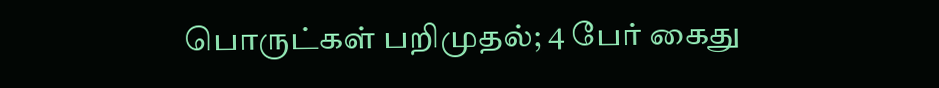பொருட்கள் பறிமுதல்; 4 பேர் கைது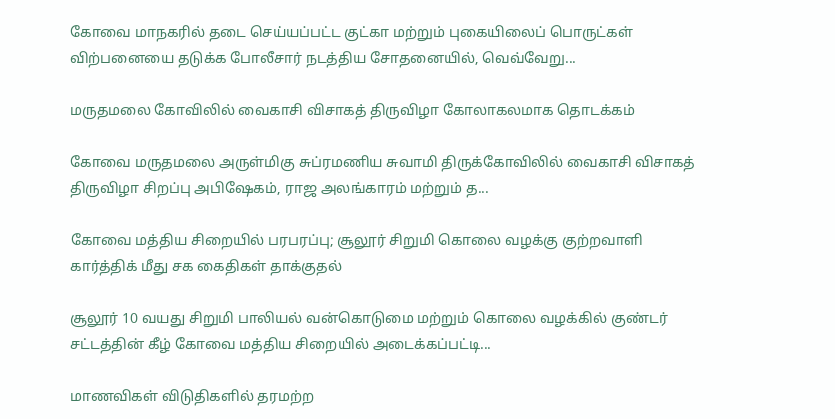கோவை மாநகரில் தடை செய்யப்பட்ட குட்கா மற்றும் புகையிலைப் பொருட்கள் விற்பனையை தடுக்க போலீசார் நடத்திய சோதனையில், வெவ்வேறு...

மருதமலை கோவிலில் வைகாசி விசாகத் திருவிழா கோலாகலமாக தொடக்கம்

கோவை மருதமலை அருள்மிகு சுப்ரமணிய சுவாமி திருக்கோவிலில் வைகாசி விசாகத் திருவிழா சிறப்பு அபிஷேகம், ராஜ அலங்காரம் மற்றும் த...

கோவை மத்திய சிறையில் பரபரப்பு; சூலூர் சிறுமி கொலை வழக்கு குற்றவாளி கார்த்திக் மீது சக கைதிகள் தாக்குதல்

சூலூர் 10 வயது சிறுமி பாலியல் வன்கொடுமை மற்றும் கொலை வழக்கில் குண்டர் சட்டத்தின் கீழ் கோவை மத்திய சிறையில் அடைக்கப்பட்டி...

மாணவிகள் விடுதிகளில் தரமற்ற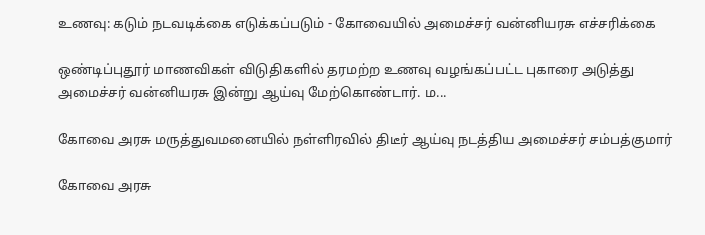உணவு: கடும் நடவடிக்கை எடுக்கப்படும் - கோவையில் அமைச்சர் வன்னியரசு எச்சரிக்கை

ஒண்டிப்புதூர் மாணவிகள் விடுதிகளில் தரமற்ற உணவு வழங்கப்பட்ட புகாரை அடுத்து அமைச்சர் வன்னியரசு இன்று ஆய்வு மேற்கொண்டார். ம...

கோவை அரசு மருத்துவமனையில் நள்ளிரவில் திடீர் ஆய்வு நடத்திய அமைச்சர் சம்பத்குமார்

கோவை அரசு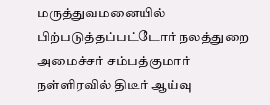மருத்துவமனையில் பிற்படுத்தப்பட்டோர் நலத்துறை அமைச்சர் சம்பத்குமார் நள்ளிரவில் திடீர் ஆய்வு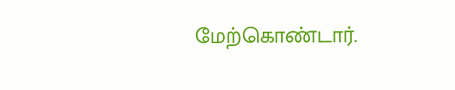மேற்கொண்டார்.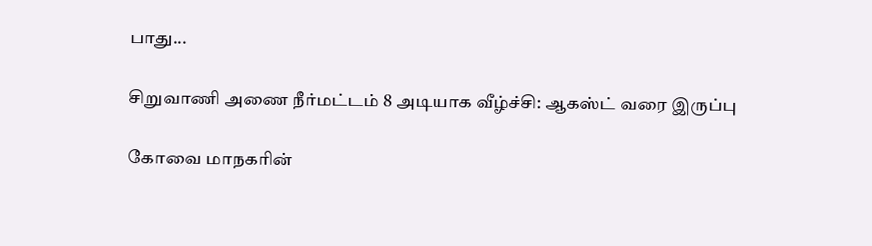பாது...

சிறுவாணி அணை நீர்மட்டம் 8 அடியாக வீழ்ச்சி: ஆகஸ்ட் வரை இருப்பு

கோவை மாநகரின்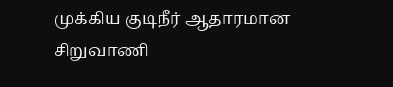முக்கிய குடிநீர் ஆதாரமான சிறுவாணி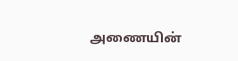அணையின்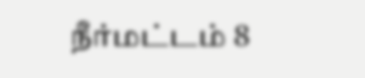நீர்மட்டம் 8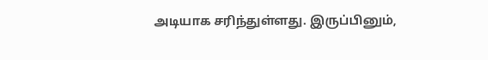அடியாக சரிந்துள்ளது. இருப்பினும்,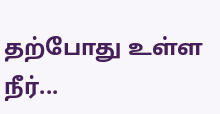தற்போது உள்ள நீர்...